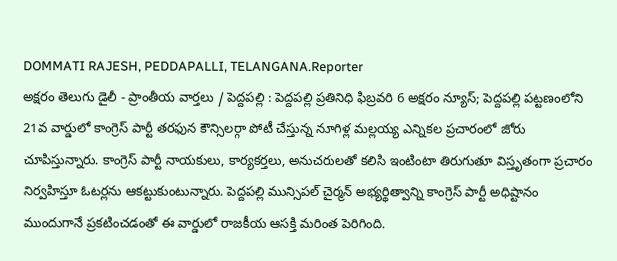DOMMATI RAJESH, PEDDAPALLI, TELANGANA.Reporter
అక్షరం తెలుగు డైలీ - ప్రాంతీయ వార్తలు / పెద్దపల్లి : పెద్దపల్లి ప్రతినిధి ఫిబ్రవరి 6 అక్షరం న్యూస్; పెద్దపల్లి పట్టణంలోని 21వ వార్డులో కాంగ్రెస్ పార్టీ తరఫున కౌన్సిలర్గా పోటీ చేస్తున్న నూగిళ్ల మల్లయ్య ఎన్నికల ప్రచారంలో జోరు చూపిస్తున్నారు. కాంగ్రెస్ పార్టీ నాయకులు, కార్యకర్తలు, అనుచరులతో కలిసి ఇంటింటా తిరుగుతూ విస్తృతంగా ప్రచారం నిర్వహిస్తూ ఓటర్లను ఆకట్టుకుంటున్నారు. పెద్దపల్లి మున్సిపల్ చైర్మన్ అభ్యర్థిత్వాన్ని కాంగ్రెస్ పార్టీ అధిష్టానం ముందుగానే ప్రకటించడంతో ఈ వార్డులో రాజకీయ ఆసక్తి మరింత పెరిగింది.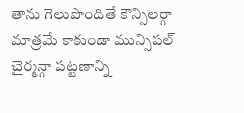తాను గెలుపొందితే కౌన్సిలర్గా మాత్రమే కాకుండా మున్సిపల్ చైర్మన్గా పట్టణాన్ని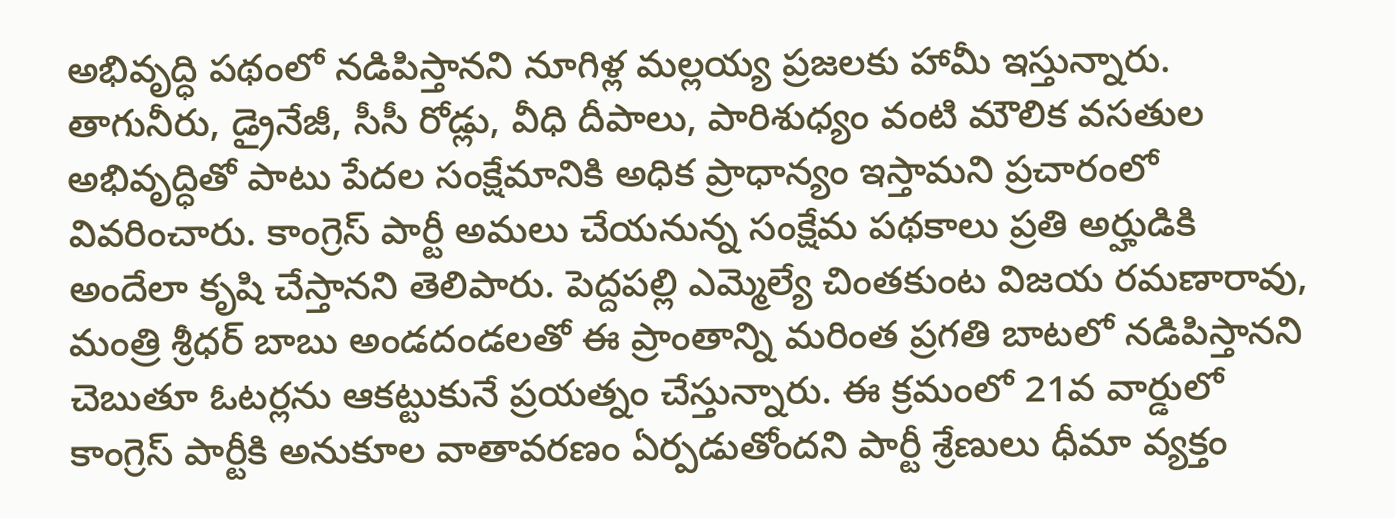అభివృద్ధి పథంలో నడిపిస్తానని నూగిళ్ల మల్లయ్య ప్రజలకు హామీ ఇస్తున్నారు. తాగునీరు, డ్రైనేజీ, సీసీ రోడ్లు, వీధి దీపాలు, పారిశుధ్యం వంటి మౌలిక వసతుల అభివృద్ధితో పాటు పేదల సంక్షేమానికి అధిక ప్రాధాన్యం ఇస్తామని ప్రచారంలో వివరించారు. కాంగ్రెస్ పార్టీ అమలు చేయనున్న సంక్షేమ పథకాలు ప్రతి అర్హుడికి అందేలా కృషి చేస్తానని తెలిపారు. పెద్దపల్లి ఎమ్మెల్యే చింతకుంట విజయ రమణారావు, మంత్రి శ్రీధర్ బాబు అండదండలతో ఈ ప్రాంతాన్ని మరింత ప్రగతి బాటలో నడిపిస్తానని చెబుతూ ఓటర్లను ఆకట్టుకునే ప్రయత్నం చేస్తున్నారు. ఈ క్రమంలో 21వ వార్డులో కాంగ్రెస్ పార్టీకి అనుకూల వాతావరణం ఏర్పడుతోందని పార్టీ శ్రేణులు ధీమా వ్యక్తం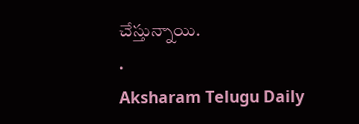చేస్తున్నాయి.
.
Aksharam Telugu Daily